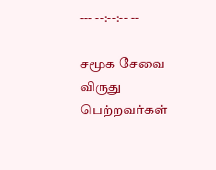--- --:--:-- --

சமூக சேவை விருது பெற்றவர்கள்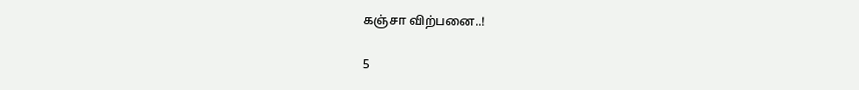கஞ்சா விற்பனை..!

5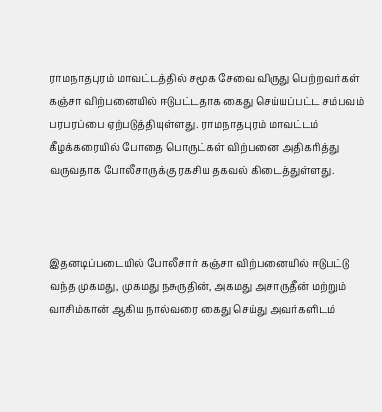ராமநாதபுரம் மாவட்டத்தில் சமூக சேவை விருது பெற்றவர்கள் கஞ்சா விற்பனையில் ஈடுபட்டதாக கைது செய்யப்பட்ட சம்பவம் பரபரப்பை ஏற்படுத்தியுள்ளது. ராமநாதபுரம் மாவட்டம் கீழக்கரையில் போதை பொருட்கள் விற்பனை அதிகரித்து வருவதாக போலீசாருக்கு ரகசிய தகவல் கிடைத்துள்ளது.



இதனடிப்படையில் போலீசார் கஞ்சா விற்பனையில் ஈடுபட்டு வந்த முகமது, முகமது நசுருதின், அகமது அசாருதீன் மற்றும் வாசிம்கான் ஆகிய நால்வரை கைது செய்து அவர்களிடம்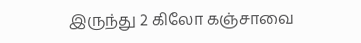இருந்து 2 கிலோ கஞ்சாவை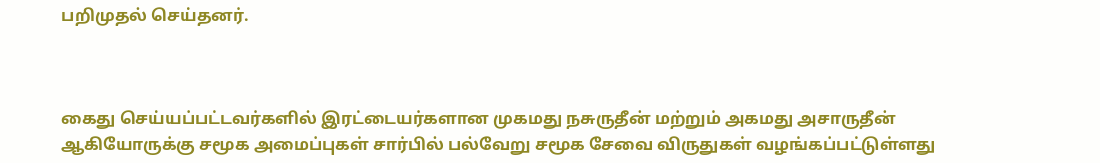பறிமுதல் செய்தனர்.



கைது செய்யப்பட்டவர்களில் இரட்டையர்களான முகமது நசுருதீன் மற்றும் அகமது அசாருதீன் ஆகியோருக்கு சமூக அமைப்புகள் சார்பில் பல்வேறு சமூக சேவை விருதுகள் வழங்கப்பட்டுள்ளது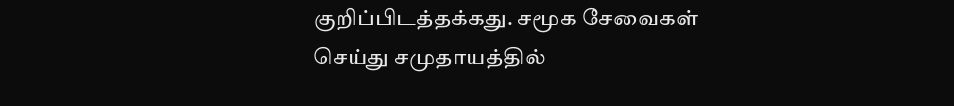குறிப்பிடத்தக்கது. சமூக சேவைகள் செய்து சமுதாயத்தில்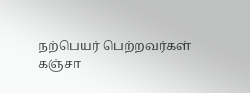நற்பெயர் பெற்றவர்கள் கஞ்சா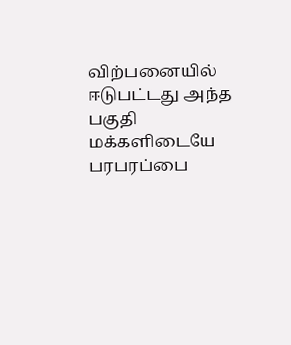விற்பனையில் ஈடுபட்டது அந்த பகுதி மக்களிடையே பரபரப்பை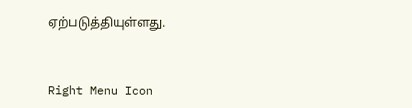ஏற்படுத்தியுள்ளது.



Right Menu Icon